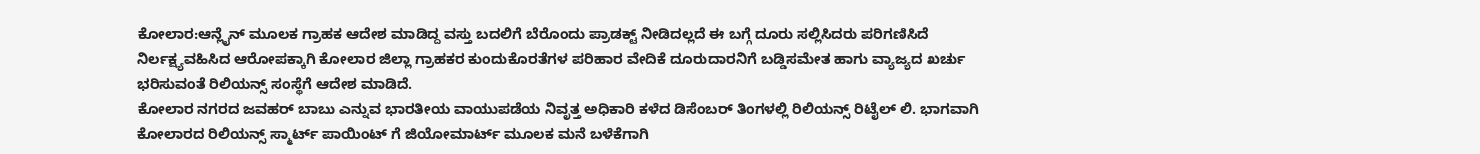ಕೋಲಾರ:ಆನ್ಲೈನ್ ಮೂಲಕ ಗ್ರಾಹಕ ಆದೇಶ ಮಾಡಿದ್ದ ವಸ್ತು ಬದಲಿಗೆ ಬೆರೊಂದು ಪ್ರಾಡಕ್ಟ್ ನೀಡಿದಲ್ಲದೆ ಈ ಬಗ್ಗೆ ದೂರು ಸಲ್ಲಿಸಿದರು ಪರಿಗಣಿಸಿದೆ ನಿರ್ಲಕ್ಷ್ಯವಹಿಸಿದ ಆರೋಪಕ್ಕಾಗಿ ಕೋಲಾರ ಜಿಲ್ಲಾ ಗ್ರಾಹಕರ ಕುಂದುಕೊರತೆಗಳ ಪರಿಹಾರ ವೇದಿಕೆ ದೂರುದಾರನಿಗೆ ಬಡ್ಡಿಸಮೇತ ಹಾಗು ವ್ಯಾಜ್ಯದ ಖರ್ಚು ಭರಿಸುವಂತೆ ರಿಲಿಯನ್ಸ್ ಸಂಸ್ಥೆಗೆ ಆದೇಶ ಮಾಡಿದೆ.
ಕೋಲಾರ ನಗರದ ಜವಹರ್ ಬಾಬು ಎನ್ನುವ ಭಾರತೀಯ ವಾಯುಪಡೆಯ ನಿವೃತ್ತ ಅಧಿಕಾರಿ ಕಳೆದ ಡಿಸೆಂಬರ್ ತಿಂಗಳಲ್ಲಿ ರಿಲಿಯನ್ಸ್ ರಿಟೈಲ್ ಲಿ. ಭಾಗವಾಗಿ ಕೋಲಾರದ ರಿಲಿಯನ್ಸ್ ಸ್ಮಾರ್ಟ್ ಪಾಯಿಂಟ್ ಗೆ ಜಿಯೋಮಾರ್ಟ್ ಮೂಲಕ ಮನೆ ಬಳೆಕೆಗಾಗಿ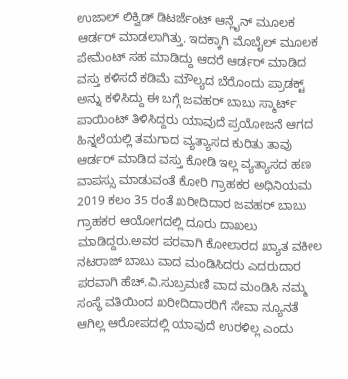ಉಜಾಲ್ ಲಿಕ್ವಿಡ್ ಡಿಟರ್ಜೆಂಟ್ ಆನ್ಲೈನ್ ಮೂಲಕ ಆರ್ಡರ್ ಮಾಡಲಾಗಿತ್ತು. ಇದಕ್ಕಾಗಿ ಮೊಬೈಲ್ ಮೂಲಕ ಪೇಮೆಂಟ್ ಸಹ ಮಾಡಿದ್ದು ಆದರೆ ಆರ್ಡರ್ ಮಾಡಿದ ವಸ್ತು ಕಳಿಸದೆ ಕಡಿಮೆ ಮೌಲ್ಯದ ಬೆರೊಂದು ಪ್ರಾಡಕ್ಟ್ ಅನ್ನು ಕಳಿಸಿದ್ದು ಈ ಬಗ್ಗೆ ಜವಹರ್ ಬಾಬು ಸ್ಮಾರ್ಟ್ ಪಾಯಿಂಟ್ ತಿಳಿಸಿದ್ದರು ಯಾವುದೆ ಪ್ರಯೋಜನೆ ಆಗದ ಹಿನ್ನಲೆಯಲ್ಲಿ ತಮಗಾದ ವ್ಯತ್ಯಾಸದ ಕುರಿತು ತಾವು ಆರ್ಡರ್ ಮಾಡಿದ ವಸ್ತು ಕೋಡಿ ಇಲ್ಲ ವ್ಯತ್ಯಾಸದ ಹಣ ವಾಪಸ್ಸು ಮಾಡುವಂತೆ ಕೋರಿ ಗ್ರಾಹಕರ ಅಧಿನಿಯಮ 2019 ಕಲಂ 35 ರಂತೆ ಖರೀದಿದಾರ ಜವಹರ್ ಬಾಬು ಗ್ರಾಹಕರ ಆಯೋಗದಲ್ಲಿ ದೂರು ದಾಖಲು ಮಾಡಿದ್ದರು.ಅವರ ಪರವಾಗಿ ಕೋಲಾರದ ಖ್ಯಾತ ವಕೀಲ ನಟರಾಜ್ ಬಾಬು ವಾದ ಮಂಡಿಸಿದರು ಎದರುದಾರ ಪರವಾಗಿ ಹೆಚ್.ವಿ.ಸುಬ್ರಮಣಿ ವಾದ ಮಂಡಿಸಿ ನಮ್ಮ ಸಂಸ್ಥೆ ವತಿಯಿಂದ ಖರೀದಿದಾರರಿಗೆ ಸೇವಾ ನ್ಯೂನತೆ ಆಗಿಲ್ಲ ಆರೋಪದಲ್ಲಿ ಯಾವುದೆ ಉರಳಿಲ್ಲ ಎಂದು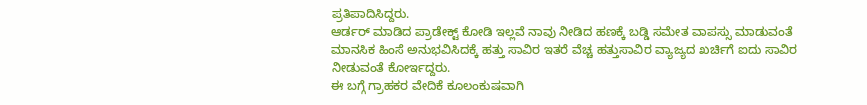ಪ್ರತಿಪಾದಿಸಿದ್ದರು.
ಆರ್ಡರ್ ಮಾಡಿದ ಪ್ರಾಡೇಕ್ಟ್ ಕೋಡಿ ಇಲ್ಲವೆ ನಾವು ನೀಡಿದ ಹಣಕ್ಕೆ ಬಡ್ಡಿ ಸಮೇತ ವಾಪಸ್ಸು ಮಾಡುವಂತೆ ಮಾನಸಿಕ ಹಿಂಸೆ ಅನುಭವಿಸಿದಕ್ಕೆ ಹತ್ತು ಸಾವಿರ ಇತರೆ ವೆಚ್ಚ ಹತ್ತುಸಾವಿರ ವ್ಯಾಜ್ಯದ ಖರ್ಚಿಗೆ ಐದು ಸಾವಿರ ನೀಡುವಂತೆ ಕೋರ್ಇದ್ದರು.
ಈ ಬಗ್ಗೆ ಗ್ರಾಹಕರ ವೇದಿಕೆ ಕೂಲಂಕುಷವಾಗಿ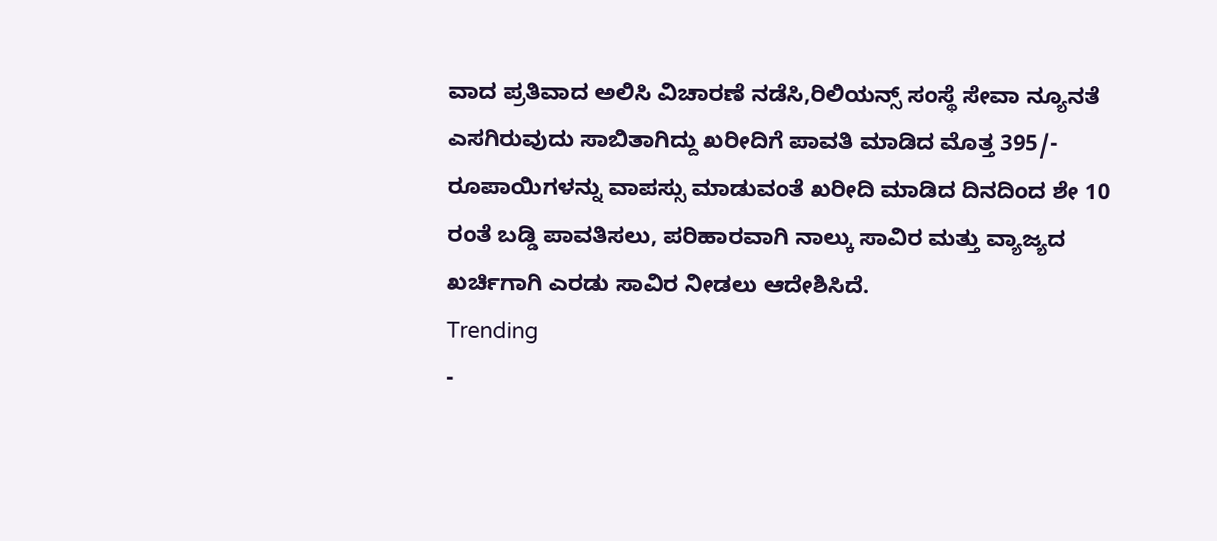ವಾದ ಪ್ರತಿವಾದ ಅಲಿಸಿ ವಿಚಾರಣೆ ನಡೆಸಿ,ರಿಲಿಯನ್ಸ್ ಸಂಸ್ಥೆ ಸೇವಾ ನ್ಯೂನತೆ ಎಸಗಿರುವುದು ಸಾಬಿತಾಗಿದ್ದು ಖರೀದಿಗೆ ಪಾವತಿ ಮಾಡಿದ ಮೊತ್ತ 395/- ರೂಪಾಯಿಗಳನ್ನು ವಾಪಸ್ಸು ಮಾಡುವಂತೆ ಖರೀದಿ ಮಾಡಿದ ದಿನದಿಂದ ಶೇ 10 ರಂತೆ ಬಡ್ಡಿ ಪಾವತಿಸಲು, ಪರಿಹಾರವಾಗಿ ನಾಲ್ಕು ಸಾವಿರ ಮತ್ತು ವ್ಯಾಜ್ಯದ ಖರ್ಚಿಗಾಗಿ ಎರಡು ಸಾವಿರ ನೀಡಲು ಆದೇಶಿಸಿದೆ.
Trending
-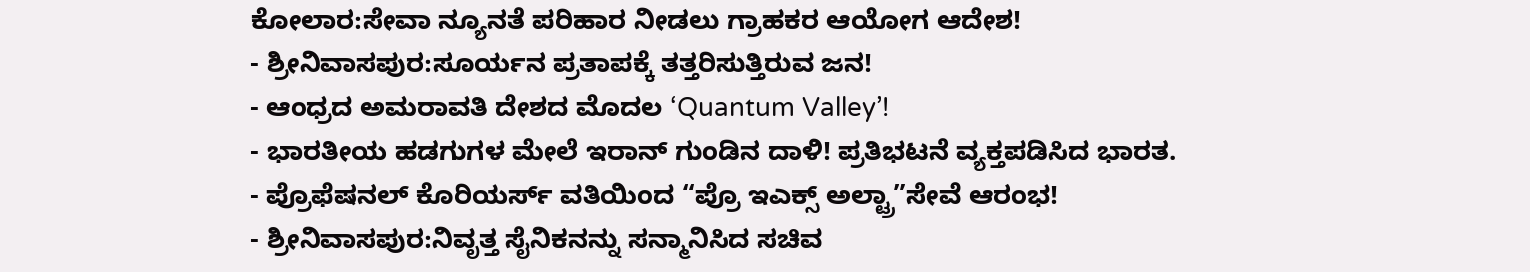ಕೋಲಾರ:ಸೇವಾ ನ್ಯೂನತೆ ಪರಿಹಾರ ನೀಡಲು ಗ್ರಾಹಕರ ಆಯೋಗ ಆದೇಶ!
- ಶ್ರೀನಿವಾಸಪುರ:ಸೂರ್ಯನ ಪ್ರತಾಪಕ್ಕೆ ತತ್ತರಿಸುತ್ತಿರುವ ಜನ!
- ಆಂಧ್ರದ ಅಮರಾವತಿ ದೇಶದ ಮೊದಲ ‘Quantum Valley’!
- ಭಾರತೀಯ ಹಡಗುಗಳ ಮೇಲೆ ಇರಾನ್ ಗುಂಡಿನ ದಾಳಿ! ಪ್ರತಿಭಟನೆ ವ್ಯಕ್ತಪಡಿಸಿದ ಭಾರತ.
- ಪ್ರೊಫೆಷನಲ್ ಕೊರಿಯರ್ಸ್ ವತಿಯಿಂದ “ಪ್ರೊ ಇಎಕ್ಸ್ ಅಲ್ಟ್ರಾ”ಸೇವೆ ಆರಂಭ!
- ಶ್ರೀನಿವಾಸಪುರ:ನಿವೃತ್ತ ಸೈನಿಕನನ್ನು ಸನ್ಮಾನಿಸಿದ ಸಚಿವ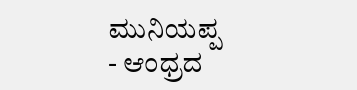ಮುನಿಯಪ್ಪ
- ಆಂಧ್ರದ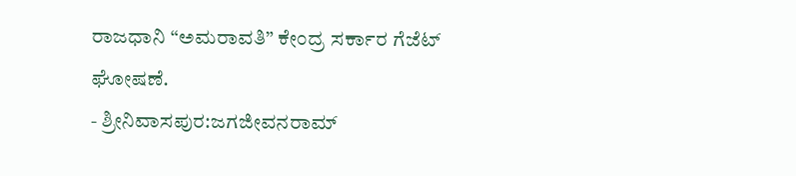ರಾಜಧಾನಿ “ಅಮರಾವತಿ” ಕೇಂದ್ರ ಸರ್ಕಾರ ಗೆಜೆಟ್ ಘೋಷಣೆ.
- ಶ್ರೀನಿವಾಸಪುರ:ಜಗಜೀವನರಾಮ್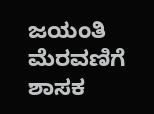ಜಯಂತಿ ಮೆರವಣಿಗೆ ಶಾಸಕ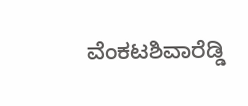ವೆಂಕಟಶಿವಾರೆಡ್ಡಿ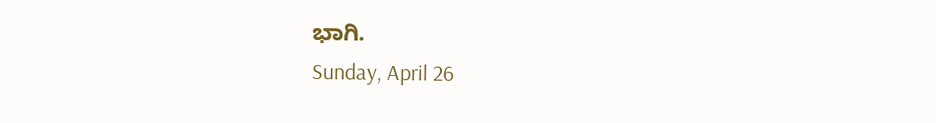ಭಾಗಿ.
Sunday, April 26